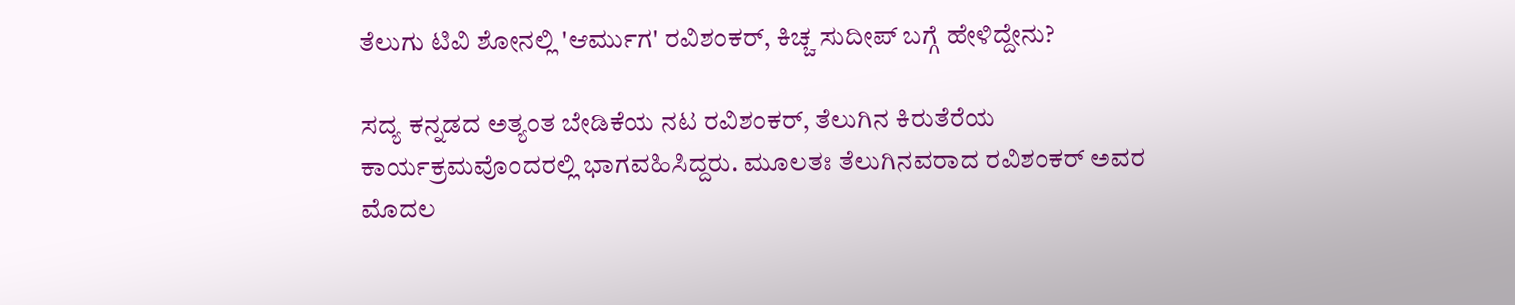ತೆಲುಗು ಟಿವಿ ಶೋನಲ್ಲಿ 'ಆರ್ಮುಗ' ರವಿಶಂಕರ್, ಕಿಚ್ಚ ಸುದೀಪ್ ಬಗ್ಗೆ ಹೇಳಿದ್ದೇನು?

ಸದ್ಯ ಕನ್ನಡದ ಅತ್ಯಂತ ಬೇಡಿಕೆಯ ನಟ ರವಿಶಂಕರ್, ತೆಲುಗಿನ ಕಿರುತೆರೆಯ ಕಾರ್ಯಕ್ರಮವೊಂದರಲ್ಲಿ ಭಾಗವಹಿಸಿದ್ದರು. ಮೂಲತಃ ತೆಲುಗಿನವರಾದ ರವಿಶಂಕರ್ ಅವರ ಮೊದಲ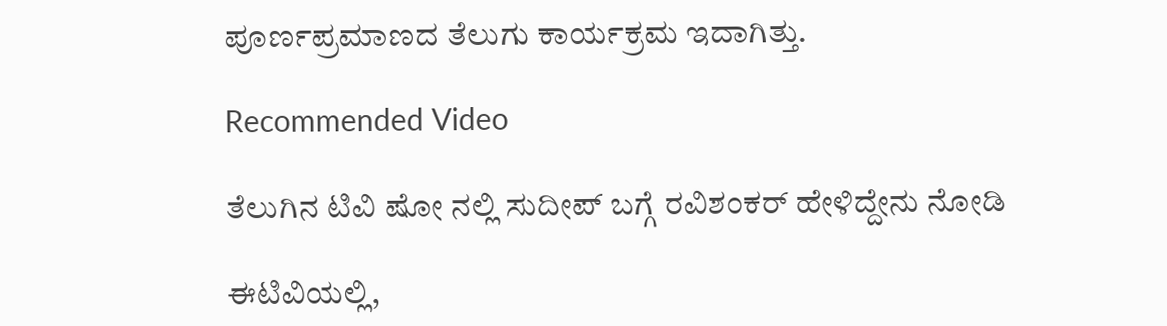ಪೂರ್ಣಪ್ರಮಾಣದ ತೆಲುಗು ಕಾರ್ಯಕ್ರಮ ಇದಾಗಿತ್ತು.

Recommended Video

ತೆಲುಗಿನ ಟಿವಿ ಷೋ ನಲ್ಲಿ ಸುದೀಪ್ ಬಗ್ಗೆ ರವಿಶಂಕರ್ ಹೇಳಿದ್ದೇನು ನೋಡಿ

ಈಟಿವಿಯಲ್ಲಿ,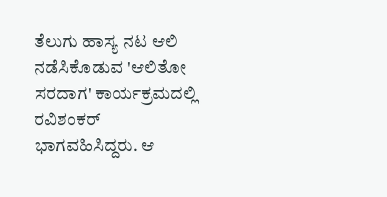ತೆಲುಗು ಹಾಸ್ಯ ನಟ ಆಲಿ ನಡೆಸಿಕೊಡುವ 'ಆಲಿತೋ ಸರದಾಗ' ಕಾರ್ಯಕ್ರಮದಲ್ಲಿ ರವಿಶಂಕರ್ ಭಾಗವಹಿಸಿದ್ದರು. ಆ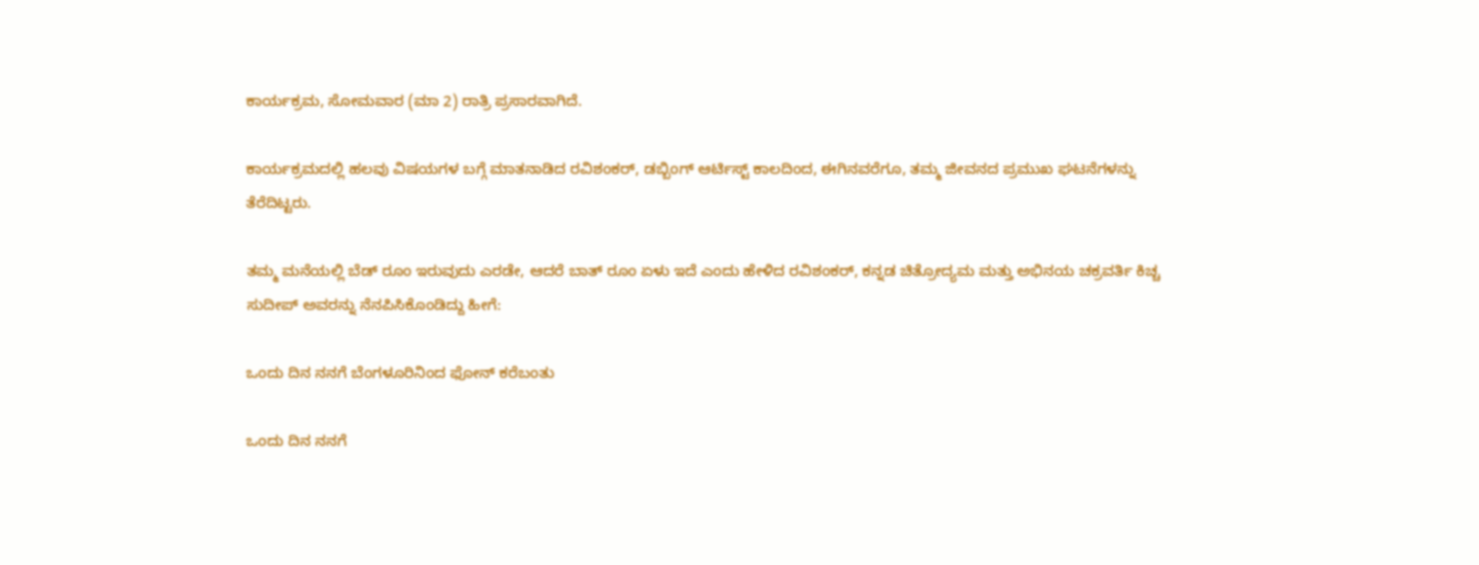ಕಾರ್ಯಕ್ರಮ, ಸೋಮವಾರ (ಮಾ 2) ರಾತ್ರಿ ಪ್ರಸಾರವಾಗಿದೆ.

ಕಾರ್ಯಕ್ರಮದಲ್ಲಿ ಹಲವು ವಿಷಯಗಳ ಬಗ್ಗೆ ಮಾತನಾಡಿದ ರವಿಶಂಕರ್, ಡಬ್ಬಿಂಗ್ ಆರ್ಟಿಸ್ಟ್ ಕಾಲದಿಂದ, ಈಗಿನವರೆಗೂ, ತಮ್ಮ ಜೀವನದ ಪ್ರಮುಖ ಘಟನೆಗಳನ್ನು ತೆರೆದಿಟ್ಟರು.

ತಮ್ಮ ಮನೆಯಲ್ಲಿ ಬೆಡ್ ರೂಂ ಇರುವುದು ಎರಡೇ, ಆದರೆ ಬಾತ್ ರೂಂ ಏಳು ಇದೆ ಎಂದು ಹೇಳಿದ ರವಿಶಂಕರ್, ಕನ್ನಡ ಚಿತ್ರೋದ್ಯಮ ಮತ್ತು ಅಭಿನಯ ಚಕ್ರವರ್ತಿ ಕಿಚ್ಚ ಸುದೀಪ್ ಅವರನ್ನು ನೆನಪಿಸಿಕೊಂಡಿದ್ದು ಹೀಗೆ:

ಒಂದು ದಿನ ನನಗೆ ಬೆಂಗಳೂರಿನಿಂದ ಫೋನ್ ಕರೆಬಂತು

ಒಂದು ದಿನ ನನಗೆ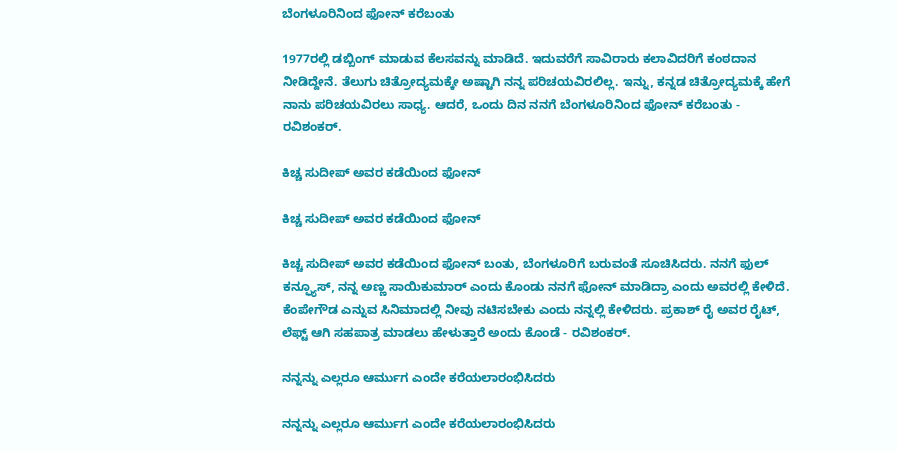ಬೆಂಗಳೂರಿನಿಂದ ಫೋನ್ ಕರೆಬಂತು

1977ರಲ್ಲಿ ಡಬ್ಬಿಂಗ್ ಮಾಡುವ ಕೆಲಸವನ್ನು ಮಾಡಿದೆ. ಇದುವರೆಗೆ ಸಾವಿರಾರು ಕಲಾವಿದರಿಗೆ ಕಂಠದಾನ ನೀಡಿದ್ದೇನೆ. ತೆಲುಗು ಚಿತ್ರೋದ್ಯಮಕ್ಕೇ ಅಷ್ಟಾಗಿ ನನ್ನ ಪರಿಚಯವಿರಲಿಲ್ಲ. ಇನ್ನು, ಕನ್ನಡ ಚಿತ್ರೋದ್ಯಮಕ್ಕೆ ಹೇಗೆ ನಾನು ಪರಿಚಯವಿರಲು ಸಾಧ್ಯ. ಆದರೆ, ಒಂದು ದಿನ ನನಗೆ ಬೆಂಗಳೂರಿನಿಂದ ಫೋನ್ ಕರೆಬಂತು - ರವಿಶಂಕರ್.

ಕಿಚ್ಚ ಸುದೀಪ್ ಅವರ ಕಡೆಯಿಂದ ಫೋನ್

ಕಿಚ್ಚ ಸುದೀಪ್ ಅವರ ಕಡೆಯಿಂದ ಫೋನ್

ಕಿಚ್ಚ ಸುದೀಪ್ ಅವರ ಕಡೆಯಿಂದ ಫೋನ್ ಬಂತು, ಬೆಂಗಳೂರಿಗೆ ಬರುವಂತೆ ಸೂಚಿಸಿದರು. ನನಗೆ ಫುಲ್ ಕನ್ಫ್ಯೂಸ್, ನನ್ನ ಅಣ್ಣ ಸಾಯಿಕುಮಾರ್ ಎಂದು ಕೊಂಡು ನನಗೆ ಫೋನ್ ಮಾಡಿದ್ರಾ ಎಂದು ಅವರಲ್ಲಿ ಕೇಳಿದೆ. ಕೆಂಪೇಗೌಡ ಎನ್ನುವ ಸಿನಿಮಾದಲ್ಲಿ ನೀವು ನಟಿಸಬೇಕು ಎಂದು ನನ್ನಲ್ಲಿ ಕೇಳಿದರು. ಪ್ರಕಾಶ್ ರೈ ಅವರ ರೈಟ್, ಲೆಫ್ಟ್ ಆಗಿ ಸಹಪಾತ್ರ ಮಾಡಲು ಹೇಳುತ್ತಾರೆ ಅಂದು ಕೊಂಡೆ - ರವಿಶಂಕರ್.

ನನ್ನನ್ನು ಎಲ್ಲರೂ ಆರ್ಮುಗ ಎಂದೇ ಕರೆಯಲಾರಂಭಿಸಿದರು

ನನ್ನನ್ನು ಎಲ್ಲರೂ ಆರ್ಮುಗ ಎಂದೇ ಕರೆಯಲಾರಂಭಿಸಿದರು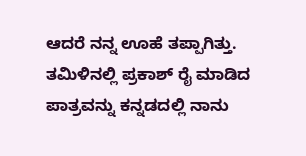ಆದರೆ ನನ್ನ ಊಹೆ ತಪ್ಪಾಗಿತ್ತು. ತಮಿಳಿನಲ್ಲಿ ಪ್ರಕಾಶ್ ರೈ ಮಾಡಿದ ಪಾತ್ರವನ್ನು ಕನ್ನಡದಲ್ಲಿ ನಾನು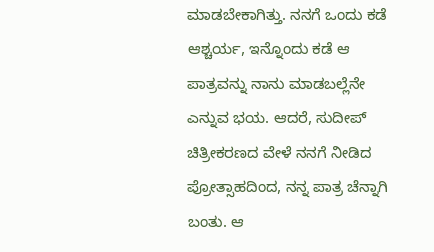ಮಾಡಬೇಕಾಗಿತ್ತು. ನನಗೆ ಒಂದು ಕಡೆ ಆಶ್ಚರ್ಯ, ಇನ್ನೊಂದು ಕಡೆ ಆ ಪಾತ್ರವನ್ನು ನಾನು ಮಾಡಬಲ್ಲೆನೇ ಎನ್ನುವ ಭಯ. ಆದರೆ, ಸುದೀಪ್ ಚಿತ್ರೀಕರಣದ ವೇಳೆ ನನಗೆ ನೀಡಿದ ಪ್ರೋತ್ಸಾಹದಿಂದ, ನನ್ನ ಪಾತ್ರ ಚೆನ್ನಾಗಿ ಬಂತು. ಆ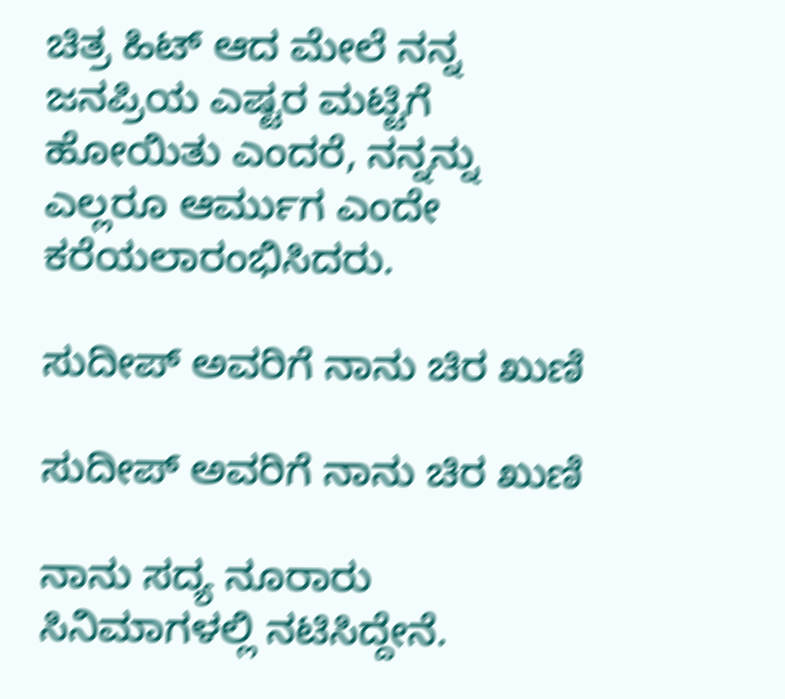ಚಿತ್ರ ಹಿಟ್ ಆದ ಮೇಲೆ ನನ್ನ ಜನಪ್ರಿಯ ಎಷ್ಟರ ಮಟ್ಟಿಗೆ ಹೋಯಿತು ಎಂದರೆ, ನನ್ನನ್ನು ಎಲ್ಲರೂ ಆರ್ಮುಗ ಎಂದೇ ಕರೆಯಲಾರಂಭಿಸಿದರು.

ಸುದೀಪ್ ಅವರಿಗೆ ನಾನು ಚಿರ ಖುಣಿ

ಸುದೀಪ್ ಅವರಿಗೆ ನಾನು ಚಿರ ಖುಣಿ

ನಾನು ಸದ್ಯ ನೂರಾರು ಸಿನಿಮಾಗಳಲ್ಲಿ ನಟಿಸಿದ್ದೇನೆ.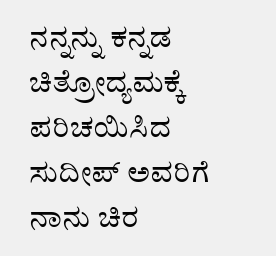ನನ್ನನ್ನು ಕನ್ನಡ ಚಿತ್ರೋದ್ಯಮಕ್ಕೆ ಪರಿಚಯಿಸಿದ ಸುದೀಪ್ ಅವರಿಗೆ ನಾನು ಚಿರ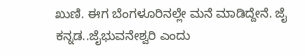ಖುಣಿ. ಈಗ ಬೆಂಗಳೂರಿನಲ್ಲೇ ಮನೆ ಮಾಡಿದ್ದೇನೆ. ಜೈ ಕನ್ನಡ..ಜೈಭುವನೇಶ್ವರಿ ಎಂದು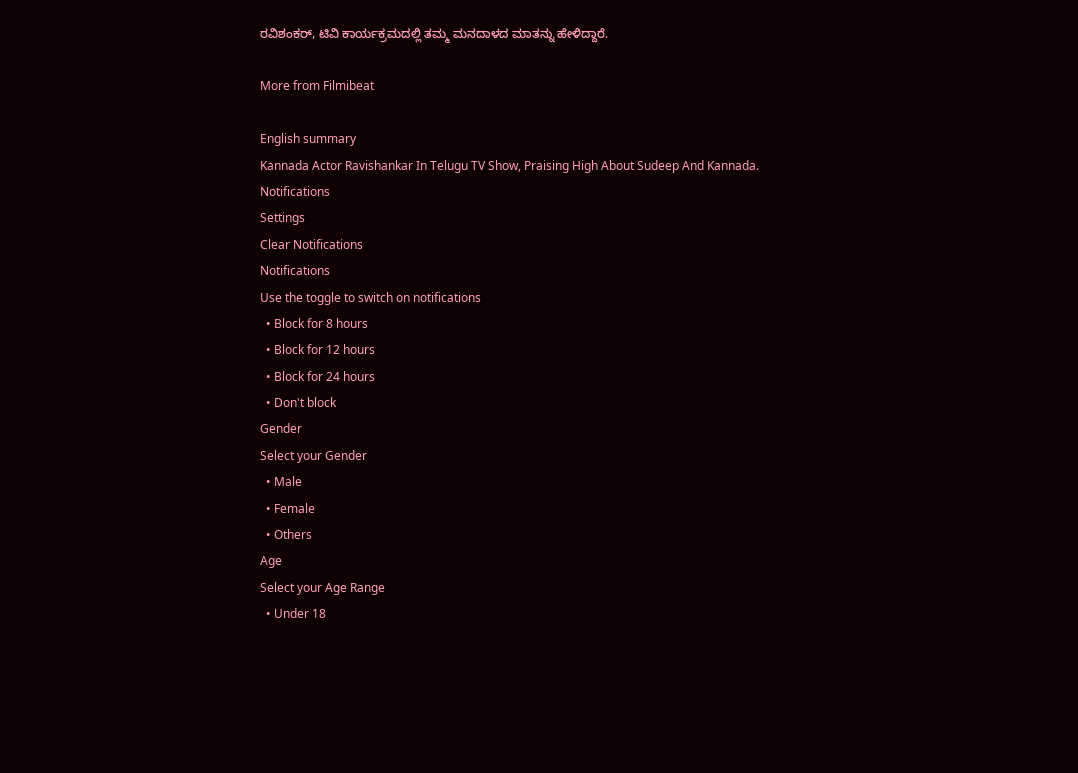ರವಿಶಂಕರ್, ಟಿವಿ ಕಾರ್ಯಕ್ರಮದಲ್ಲಿ ತಮ್ಮ ಮನದಾಳದ ಮಾತನ್ನು ಹೇಳಿದ್ದಾರೆ.

More from Filmibeat

English summary
Kannada Actor Ravishankar In Telugu TV Show, Praising High About Sudeep And Kannada.
Notifications
Settings
Clear Notifications
Notifications
Use the toggle to switch on notifications
  • Block for 8 hours
  • Block for 12 hours
  • Block for 24 hours
  • Don't block
Gender
Select your Gender
  • Male
  • Female
  • Others
Age
Select your Age Range
  • Under 18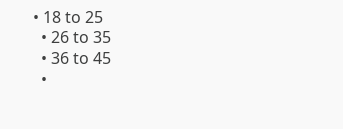• 18 to 25
  • 26 to 35
  • 36 to 45
  •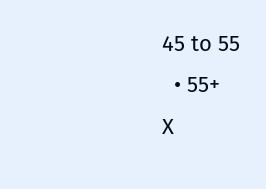45 to 55
  • 55+
X